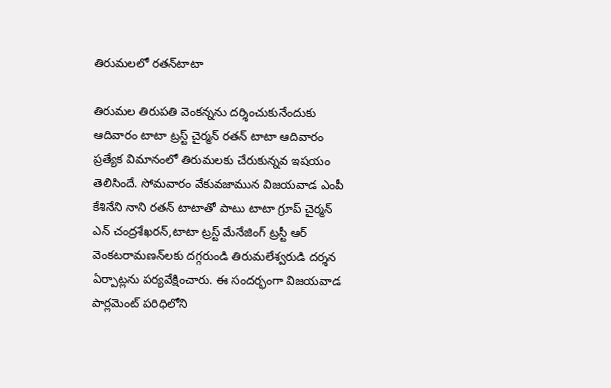తిరుమలలో రతన్‌టాటా

తిరుమల తిరుపతి వెంకన్నను దర్శించుకునేందుకు ఆదివారం టాటా ట్రస్ట్‌ చైర్మన్‌ రతన్‌ టాటా ఆదివారం ప్రత్యేక విమానంలో తిరుమలకు చేరుకున్నవ ఇషయం తెలిసిందే. సోమవారం వేకువజామున విజయవాడ ఎంపీ కేశినేని నాని రతన్‌ టాటాతో పాటు టాటా గ్రూప్‌ చైర్మన్‌ ఎన్‌ చంద్రశేఖరన్‌,టాటా ట్రస్ట్‌ మేనేజింగ్‌ ట్రస్టీ ఆర్‌ వెంకటరామణన్‌లకు దగ్గరుండి తిరుమలేశ్వరుడి దర్శన ఏర్పాట్లను పర్యవేక్షించారు. ఈ సందర్భంగా విజయవాడ పార్లమెంట్‌ పరిధిలోని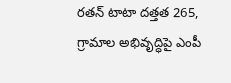రతన్‌ టాటా దత్తత 265, గ్రామాల అభివృద్ధిపై ఎంపీ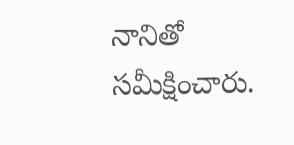నానితో సమీక్షించారు.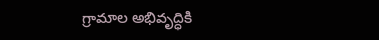గ్రామాల అభివృద్ధికి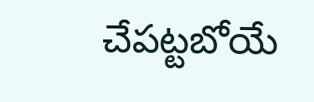చేపట్టబోయే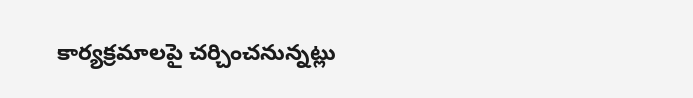కార్యక్రమాలపై చర్చించనున్నట్లు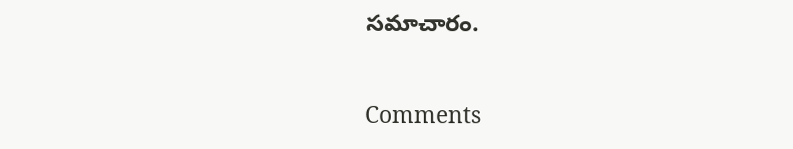సమాచారం.

Comments